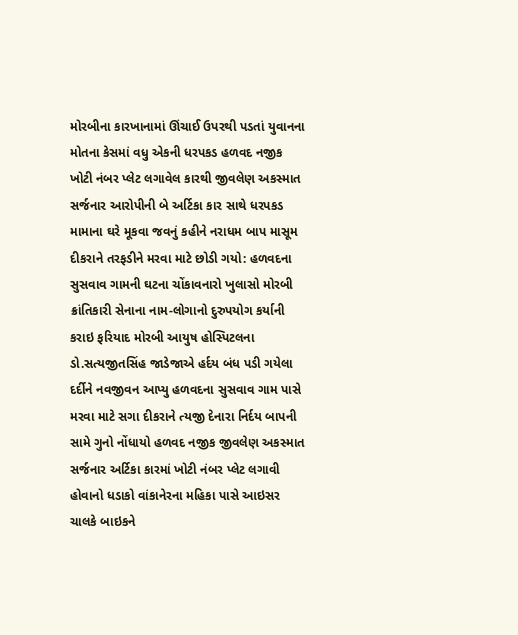મોરબીના કારખાનામાં ઊંચાઈ ઉપરથી પડતાં યુવાનના મોતના કેસમાં વધુ એકની ધરપકડ હળવદ નજીક ખોટી નંબર પ્લેટ લગાવેલ કારથી જીવલેણ અકસ્માત સર્જનાર આરોપીની બે અર્ટિકા કાર સાથે ધરપકડ મામાના ઘરે મૂકવા જવનું કહીને નરાધમ બાપ માસૂમ દીકરાને તરફડીને મરવા માટે છોડી ગયો: હળવદના સુસવાવ ગામની ઘટના ચોંકાવનારો ખુલાસો મોરબી ક્રાંતિકારી સેનાના નામ-લોગાનો દુરુપયોગ કર્યાની કરાઇ ફરિયાદ મોરબી આયુષ હોસ્પિટલના ડો.સત્યજીતસિંહ જાડેજાએ હર્દય બંધ પડી ગયેલા દર્દીને નવજીવન આપ્યુ હળવદના સુસવાવ ગામ પાસે મરવા માટે સગા દીકરાને ત્યજી દેનારા નિર્દય બાપની સામે ગુનો નોંધાયો હળવદ નજીક જીવલેણ અકસ્માત સર્જનાર અર્ટિકા કારમાં ખોટી નંબર પ્લેટ લગાવી હોવાનો ધડાકો વાંકાનેરના મહિકા પાસે આઇસર ચાલકે બાઇકને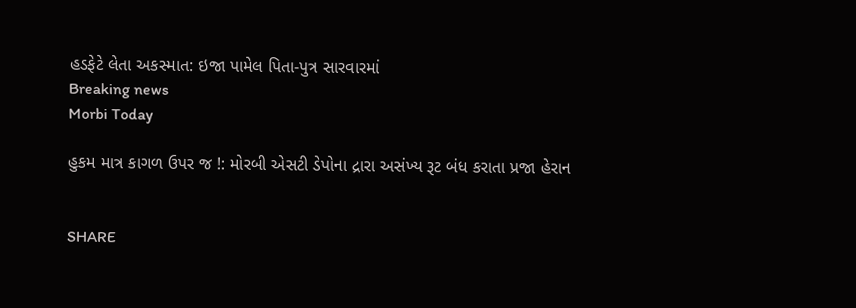હડફેટે લેતા અકસ્માત: ઇજા પામેલ પિતા-પુત્ર સારવારમાં
Breaking news
Morbi Today

હુકમ માત્ર કાગળ ઉપર જ !: મોરબી એસટી ડેપોના દ્રારા અસંખ્ય રૂટ બંધ કરાતા પ્રજા હેરાન


SHARE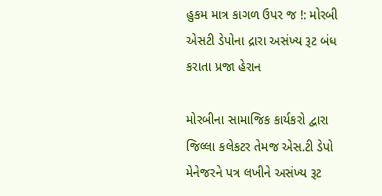હુકમ માત્ર કાગળ ઉપર જ !: મોરબી એસટી ડેપોના દ્રારા અસંખ્ય રૂટ બંધ કરાતા પ્રજા હેરાન

મોરબીના સામાજિક કાર્યકરો દ્વારા જિલ્લા કલેકટર તેમજ એસ.ટી ડેપો મેનેજરને પત્ર લખીને અસંખ્ય રૂટ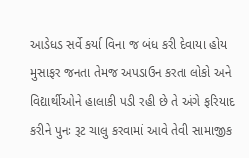આડેધડ સર્વે કર્યા વિના જ બંધ કરી દેવાયા હોય મુસાફર જનતા તેમજ અપડાઉન કરતા લોકો અને વિદ્યાર્થીઓને હાલાકી પડી રહી છે તે અંગે ફરિયાદ કરીને પુનઃ રૂટ ચાલુ કરવામાં આવે તેવી સામાજીક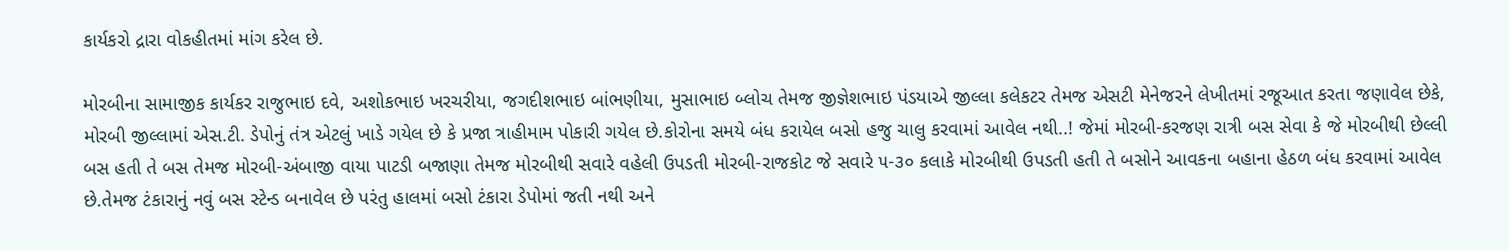કાર્યકરો દ્રારા વોકહીતમાં માંગ કરેલ છે.

મોરબીના સામાજીક કાર્યકર રાજુભાઇ દવે, અશોકભાઇ ખરચરીયા, જગદીશભાઇ બાંભણીયા, મુસાભાઇ બ્લોચ તેમજ જીજ્ઞેશભાઇ પંડયાએ જીલ્લા કલેકટર તેમજ એસટી મેનેજરને લેખીતમાં રજૂઆત કરતા જણાવેલ છેકે, મોરબી જીલ્લામાં એસ.ટી. ડેપોનું તંત્ર એટલું ખાડે ગયેલ છે કે પ્રજા ત્રાહીમામ પોકારી ગયેલ છે.કોરોના સમયે બંધ કરાયેલ બસો હજુ ચાલુ કરવામાં આવેલ નથી..! જેમાં મોરબી-કરજણ રાત્રી બસ સેવા કે જે મોરબીથી છેલ્લી બસ હતી તે બસ તેમજ મોરબી-અંબાજી વાયા પાટડી બજાણા તેમજ મોરબીથી સવારે વહેલી ઉપડતી મોરબી-રાજકોટ જે સવારે ૫-૩૦ કલાકે મોરબીથી ઉપડતી હતી તે બસોને આવકના બહાના હેઠળ બંધ કરવામાં આવેલ છે.તેમજ ટંકારાનું નવું બસ સ્ટેન્ડ બનાવેલ છે પરંતુ હાલમાં બસો ટંકારા ડેપોમાં જતી નથી અને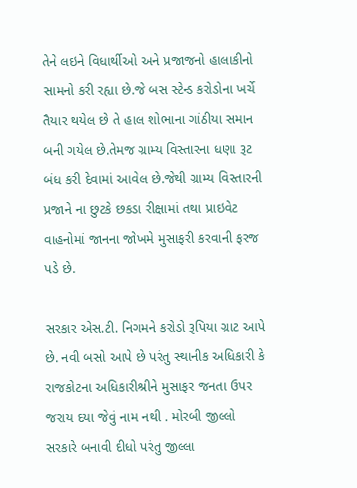તેને લઇને વિધાર્થીઓ અને પ્રજાજનો હાલાકીનો સામનો કરી રહ્યા છે.જે બસ સ્ટેન્ડ કરોડોના ખર્ચે તૈયાર થયેલ છે તે હાલ શોભાના ગાંઠીયા સમાન બની ગયેલ છે.તેમજ ગ્રામ્ય વિસ્તારના ધણા રૂટ બંધ કરી દેવામાં આવેલ છે.જેથી ગ્રામ્ય વિસ્તારની પ્રજાને ના છુટકે છકડા રીક્ષામાં તથા પ્રાઇવેટ વાહનોમાં જાનના જોખમે મુસાફરી કરવાની ફરજ પડે છે.

સરકાર એસ.ટી. નિગમને કરોડો રૂપિયા ગ્રાટ આપે છે. નવી બસો આપે છે પરંતુ સ્થાનીક અધિકારી કે રાજકોટના અધિકારીશ્રીને મુસાફર જનતા ઉપર જરાય દયા જેવું નામ નથી . મોરબી જીલ્લો સરકારે બનાવી દીધો પરંતુ જીલ્લા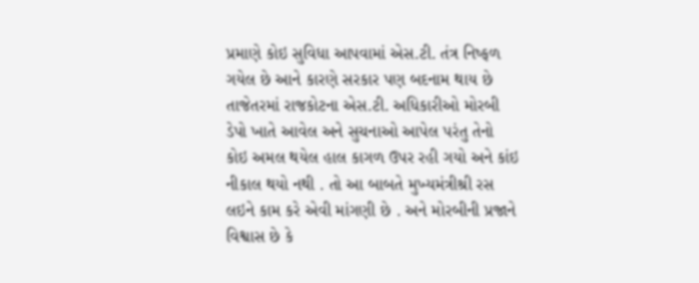પ્રમાણે કોઇ સુવિધા આપવામાં એસ.ટી. તંત્ર નિષ્ફળ ગયેલ છે આને કારણે સરકાર પણ બદનામ થાય છે તાજેતરમાં રાજકોટના એસ.ટી. અધિકારીઓ મોરબી ડેપો ખાતે આવેલ અને સુચનાઓ આપેલ પરંતુ તેનો કોઇ અમલ થયેલ હાલ કાગળ ઉપર રહી ગયો અને કાંઇ નીકાલ થયો નથી . તો આ બાબતે મુખ્યમંત્રીશ્રી રસ લઇને કામ કરે એવી માંગણી છે . અને મોરબીની પ્રજાને વિશ્વાસ છે કે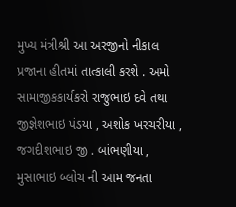મુખ્ય મંત્રીશ્રી આ અરજીનો નીકાલ પ્રજાના હીતમાં તાત્કાલી કરશે . અમો સામાજીકકાર્યકરો રાજુભાઇ દવે તથા જીજ્ઞેશભાઇ પંડયા , અશોક ખરચરીયા , જગદીશભાઇ જી . બાંભણીયા , મુસાભાઇ બ્લોચ ની આમ જનતા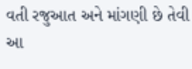વતી રજુઆત અને માંગણી છે તેવી આ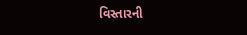વિસ્તારની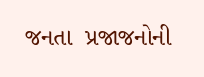જનતા  પ્રજાજનોની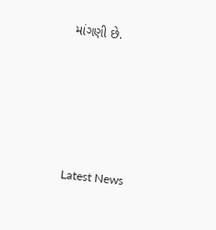માંગણી છે.






Latest News